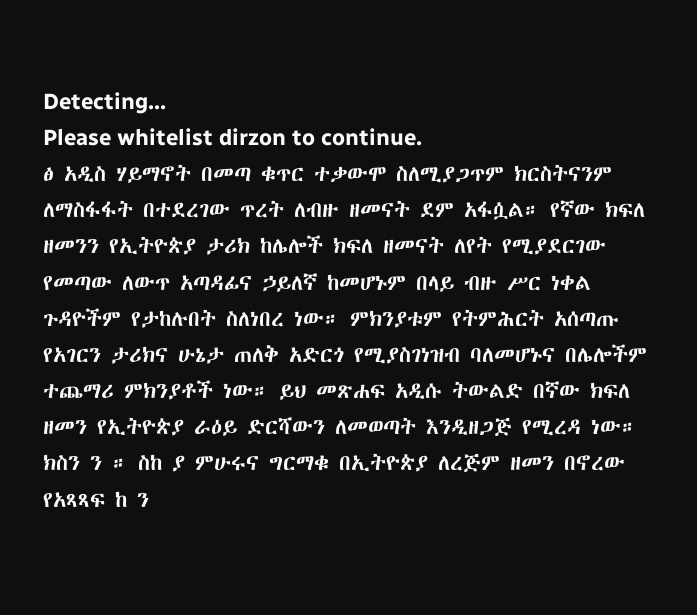Detecting...
Please whitelist dirzon to continue.
ፅ አዲስ ሃይማኖት በመጣ ቁጥር ተቃውሞ ስለሚያጋጥም ክርስትናንም ለማስፋፋት በተደረገው ጥረት ለብዙ ዘመናት ደም አፋሷል። የኛው ክፍለ ዘመንን የኢትዮጵያ ታሪክ ከሌሎች ክፍለ ዘመናት ለየት የሚያደርገው የመጣው ለውጥ አጣዳፊና ኃይለኛ ከመሆኑም በላይ ብዙ ሥር ነቀል ጉዳዮችም የታከሉበት ስለነበረ ነው። ምክንያቱም የትምሕርት አሰጣጡ የአገርን ታሪክና ሁኔታ ጠለቅ አድርጎ የሚያስገነዝብ ባለመሆኑና በሌሎችም ተጨማሪ ምክንያቶች ነው። ይህ መጽሐፍ አዲሱ ትውልድ በኛው ክፍለ ዘመን የኢትዮጵያ ራዕይ ድርሻውን ለመወጣት እንዲዘጋጅ የሚረዳ ነው። ክስን ን ። ስከ ያ ምሁሩና ግርማቁ በኢትዮጵያ ለረጅም ዘመን በኖረው የአጻጻፍ ከ ን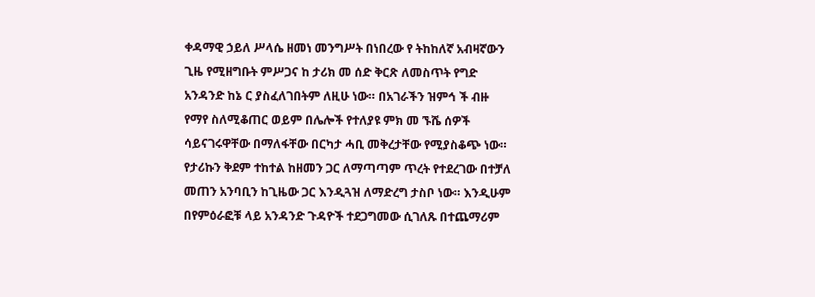ቀዳማዊ ኃይለ ሥላሴ ዘመነ መንግሥት በነበረው የ ትከከለኛ አብዛኛውን ጊዜ የሚዘግቡት ምሥጋና ከ ታሪክ መ ሰድ ቅርጽ ለመስጥት የግድ አንዳንድ ከኔ ር ያስፈለገበትም ለዚሁ ነው። በአገራችን ዝምኅ ች ብዙ የማየ ስለሚቆጠር ወይም በሌሎች የተለያዩ ምክ መ ኙሼ ሰዎች ሳይናገሩዋቸው በማለፋቸው በርካታ ሓቢ መቅረታቸው የሚያስቆጭ ነው። የታሪኩን ቅደም ተከተል ከዘመን ጋር ለማጣጣም ጥረት የተደረገው በተቻለ መጠን አንባቢን ከጊዜው ጋር እንዲጓዝ ለማድረግ ታስቦ ነው። እንዲሁም በየምዕራፎቹ ላይ አንዳንድ ጉዳዮች ተደጋግመው ሲገለጹ በተጨማሪም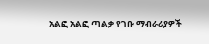አልፎ አልፎ ጣልቃ የገቡ ማብራሪያዎች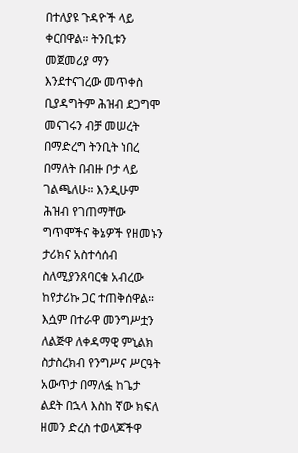በተለያዩ ጉዳዮች ላይ ቀርበዋል። ትንቢቱን መጀመሪያ ማን እንደተናገረው መጥቀስ ቢያዳግትም ሕዝብ ደጋግሞ መናገሩን ብቻ መሠረት በማድረግ ትንቢት ነበረ በማለት በብዙ ቦታ ላይ ገልጫለሁ። እንዲሁም ሕዝብ የገጠማቸው ግጥሞችና ቅኔዎች የዘመኑን ታሪክና አስተሳሰብ ስለሚያንጸባርቁ አብረው ከየታሪኩ ጋር ተጠቅሰዋል።
እሷም በተራዋ መንግሥቷን ለልጅዋ ለቀዳማዊ ምኒልክ ስታስረክብ የንግሥና ሥርዓት አውጥታ በማለፏ ከጌታ ልደት በኋላ እስከ ኛው ክፍለ ዘመን ድረስ ተወላጆችዋ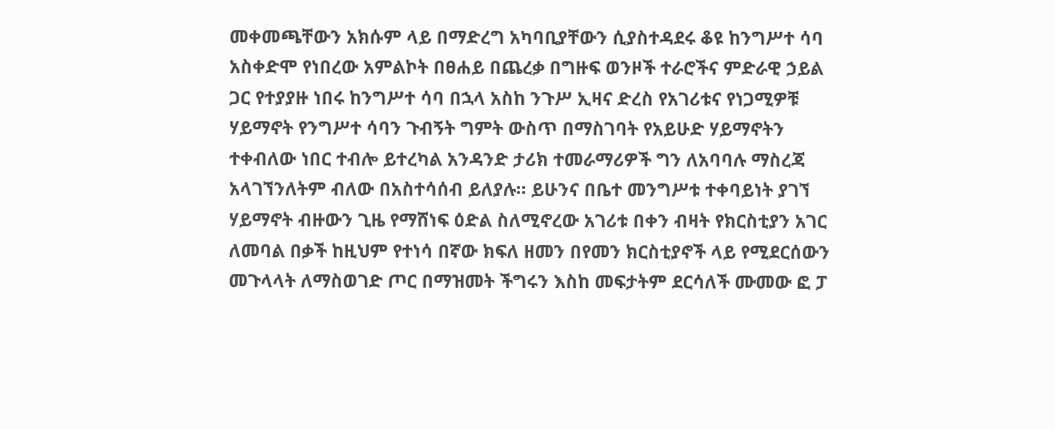መቀመጫቸውን አክሱም ላይ በማድረግ አካባቢያቸውን ሲያስተዳደሩ ቆዩ ከንግሥተ ሳባ አስቀድሞ የነበረው አምልኮት በፀሐይ በጨረቃ በግዙፍ ወንዞች ተራሮችና ምድራዊ ኃይል ጋር የተያያዙ ነበሩ ከንግሥተ ሳባ በኋላ አስከ ንጉሥ ኢዛና ድረስ የአገሪቱና የነጋሚዎቹ ሃይማኖት የንግሥተ ሳባን ጉብኝት ግምት ውስጥ በማስገባት የአይሁድ ሃይማኖትን ተቀብለው ነበር ተብሎ ይተረካል አንዳንድ ታሪክ ተመራማሪዎች ግን ለአባባሉ ማስረጃ አላገኘንለትም ብለው በአስተሳሰብ ይለያሉ። ይሁንና በቤተ መንግሥቱ ተቀባይነት ያገኘ ሃይማኖት ብዙውን ጊዜ የማሸነፍ ዕድል ስለሚኖረው አገሪቱ በቀን ብዛት የክርስቲያን አገር ለመባል በቃች ከዚህም የተነሳ በኛው ክፍለ ዘመን በየመን ክርስቲያኖች ላይ የሚደርሰውን መጉላላት ለማስወገድ ጦር በማዝመት ችግሩን እስከ መፍታትም ደርሳለች ሙመው ፎ ፓ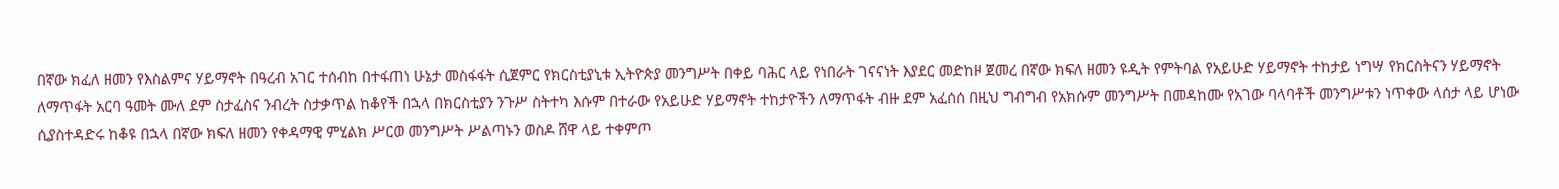በኛው ክፈለ ዘመን የእስልምና ሃይማኖት በዓረብ አገር ተሰብከ በተፋጠነ ሁኔታ መስፋፋት ሲጀምር የክርስቲያኒቱ ኢትዮጵያ መንግሥት በቀይ ባሕር ላይ የነበራት ገናናነት እያደር መድከዞ ጀመረ በኛው ክፍለ ዘመን ዩዲት የምትባል የአይሁድ ሃይማኖት ተከታይ ነግሣ የክርስትናን ሃይማኖት ለማጥፋት አርባ ዓመት ሙለ ደም ስታፈስና ንብረት ስታቃጥል ከቆየች በኋላ በክርስቲያን ንጉሥ ስትተካ እሱም በተራው የአይሁድ ሃይማኖት ተከታዮችን ለማጥፋት ብዙ ደም አፈሰሰ በዚህ ግብግብ የአክሱም መንግሥት በመዳከሙ የአገው ባላባቶች መንግሥቱን ነጥቀው ላሰታ ላይ ሆነው ሲያስተዳድሩ ከቆዩ በኋላ በኛው ክፍለ ዘመን የቀዳማዊ ምሂልክ ሥርወ መንግሥት ሥልጣኑን ወስዶ ሸዋ ላይ ተቀምጦ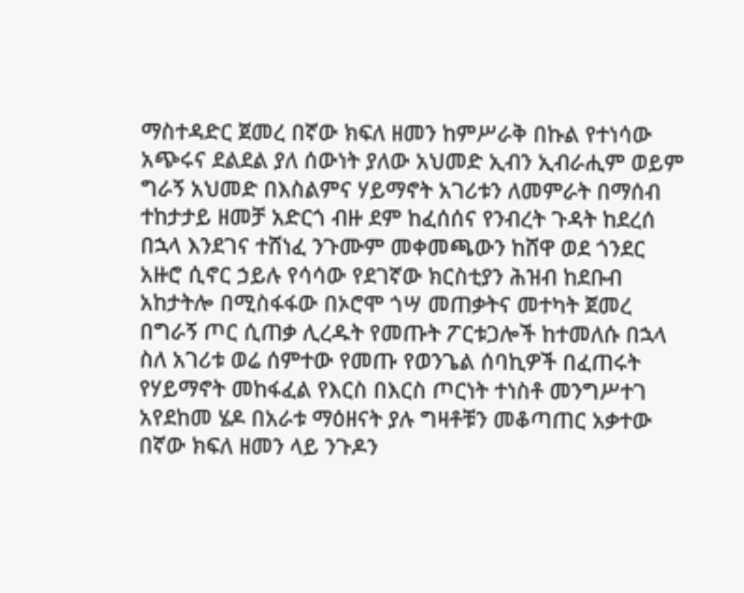ማስተዳድር ጀመረ በኛው ክፍለ ዘመን ከምሥራቅ በኩል የተነሳው አጭሩና ደልደል ያለ ሰውነት ያለው አህመድ ኢብን ኢብራሒም ወይም ግራኝ አህመድ በእስልምና ሃይማኖት አገሪቱን ለመምራት በማሰብ ተከታታይ ዘመቻ አድርጎ ብዙ ደም ከፈሰሰና የንብረት ጉዳት ከደረሰ በኋላ እንደገና ተሸነፈ ንጉሙም መቀመጫውን ከሸዋ ወደ ጎንደር አዙሮ ሲኖር ኃይሉ የሳሳው የደገኛው ክርስቲያን ሕዝብ ከደቡብ አከታትሎ በሚስፋፋው በኦሮሞ ጎሣ መጠቃትና መተካት ጀመረ በግራኝ ጦር ሲጠቃ ሊረዱት የመጡት ፖርቱጋሎች ከተመለሱ በኋላ ስለ አገሪቱ ወሬ ሰምተው የመጡ የወንጌል ሰባኪዎች በፈጠሩት የሃይማኖት መከፋፈል የእርስ በእርስ ጦርነት ተነስቶ መንግሥተገ አየደከመ ሄዶ በአራቱ ማዕዘናት ያሉ ግዛቶቹን መቆጣጠር አቃተው በኛው ክፍለ ዘመን ላይ ንጉዶን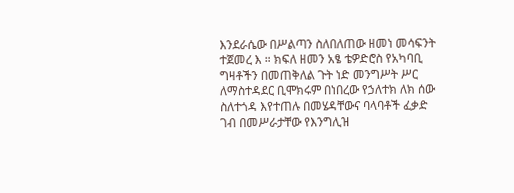እንደራሴው በሥልጣን ስለበለጠው ዘመነ መሳፍንት ተጀመረ እ ። ክፍለ ዘመን አፄ ቴዎድሮስ የአካባቢ ግዛቶችን በመጠቅለል ጉት ነድ መንግሥት ሥር ለማስተዳደር ቢሞክሩም በነበረው የኃለተክ ለክ ሰው ስለተጎዳ እየተጠሉ በመሄዳቸውና ባላባቶች ፈቃድ ገብ በመሥራታቸው የእንግሊዝ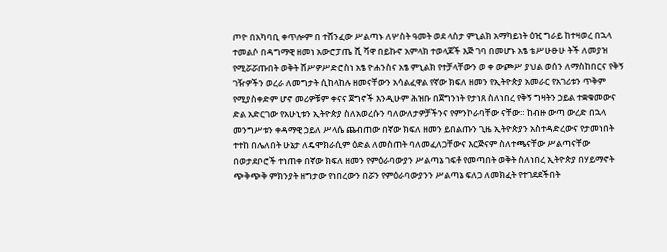ጦዮ በአካባቢ ቀጥሎም በ ተሸንፈው ሥልጣኑ ለሦስት ዓመት ወደ ላስታ ምኒልክ አማካይነት ዕዢ ግራይ ከተዛወረ በኋላ ተመልሶ በዳግማዊ ዘመነ አውሮፓጤ ሺ ሻዋ በይኩኖ አምላክ ተወላጆች እጅ ገባ በመሆኑ አፄ ቴሥሁፁሁ ትች ለመያዝ የሚሯሯጡበት ወቅት ሸሥዎሥድሮስነ አፄ ዮሐንስና አፄ ምኒልክ የተቻላቸውን ወ ቀ ውጮሥ ያህል ወሰን ለማስከበርና የቅኝ ገዥዎችን ወረራ ለመግታት ሲከላከሉ ዘመናቸውን አሳልፈዋል የኛው ክፍለ ዘመን የኢትዮጵያ አመራር የአገሪቱን ጥቅም የሚያስቀድም ሆኖ መሪዎቹም ቀናና ጀግኖች እንዲሁም ሕዝቡ በጀግንነት የታነጸ ስለነበረ የቅኝ ግዛትን ኃይል ተቋቁመውና ድል አድርገው የአሁኒቱን ኢትዮጵያ ስለአወረሱን ባለውለታዎቻችንና የምንኮራባቸው ናቸው። ከብዙ ውጣ ውረድ በኋላ መንግሥቱን ቀዳማዊ ኃይለ ሥላሴ ጨብጠው በኛው ክፍለ ዘመን ይበልጡን ጊዜ ኢትዮጵያን አስተዳድረውና የታመነበት ተተከ በሌለበት ሁኔታ ለዴሞክራሲም ዕድል ለመስጠት ባለመፈለጋቸውና እርጅናም ስለተጫናቸው ሥልጣናቸው በወታደቦሮች ተነጠቀ በኛው ክፍለ ዘመን የምዕራባውያን ሥልጣኔ ገፍቶ የመጣበት ወቅት ስለነበረ ኢትዮጵያ በሃይማኖት ጭቅጭቅ ምክንያት ዘግታው የነበረውን በሯን የምዕራባውያንን ሥልጣኔ ፍለጋ ለመክፈት የተገደደችበት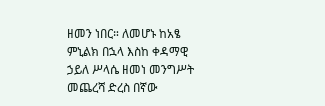ዘመን ነበር። ለመሆኑ ከአፄ ምኒልክ በኋላ እስከ ቀዳማዊ ኃይለ ሥላሴ ዘመነ መንግሥት መጨረሻ ድረስ በኛው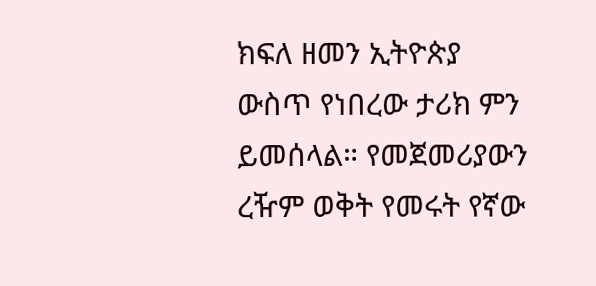ክፍለ ዘመን ኢትዮጵያ ውስጥ የነበረው ታሪክ ምን ይመሰላል። የመጀመሪያውን ረዥም ወቅት የመሩት የኛው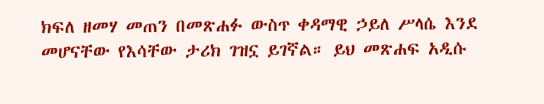ክፍለ ዘመሃ መጠን በመጽሐፉ ውስጥ ቀዳማዊ ኃይለ ሥላሴ እንደ መሆናቸው የእሳቸው ታሪክ ገዝኗ ይገኛል። ይህ መጽሐፍ አዲሱ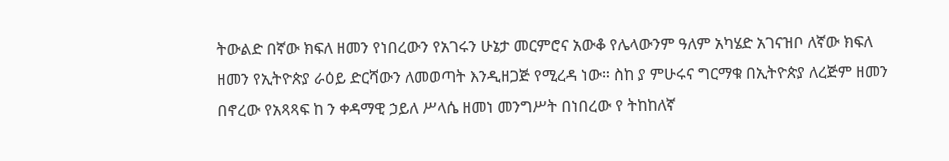ትውልድ በኛው ክፍለ ዘመን የነበረውን የአገሩን ሁኔታ መርምሮና አውቆ የሌላውንም ዓለም አካሄድ አገናዝቦ ለኛው ክፍለ ዘመን የኢትዮጵያ ራዕይ ድርሻውን ለመወጣት እንዲዘጋጅ የሚረዳ ነው። ስከ ያ ምሁሩና ግርማቁ በኢትዮጵያ ለረጅም ዘመን በኖረው የአጻጻፍ ከ ን ቀዳማዊ ኃይለ ሥላሴ ዘመነ መንግሥት በነበረው የ ትከከለኛ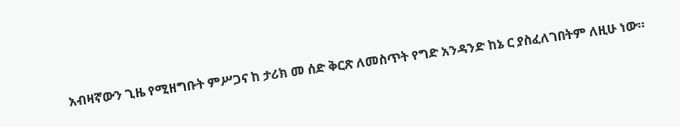አብዛኛውን ጊዜ የሚዘግቡት ምሥጋና ከ ታሪክ መ ሰድ ቅርጽ ለመስጥት የግድ አንዳንድ ከኔ ር ያስፈለገበትም ለዚሁ ነው።